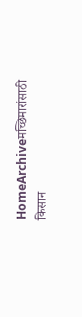HomeArchiveमच्छिमारांसाठी किसान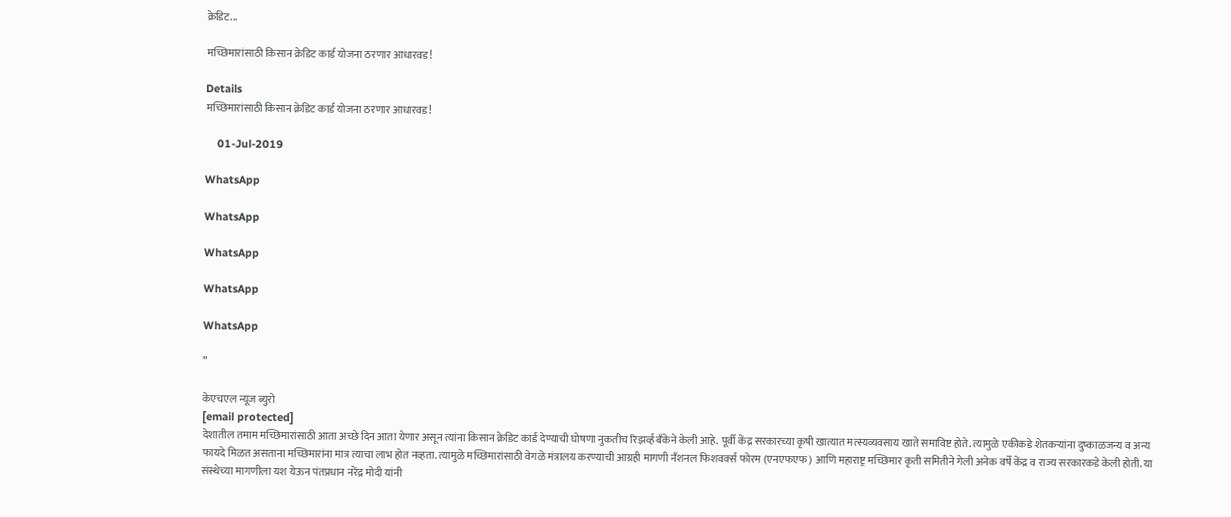क्रेडिट...

मच्छिमारांसाठी किसान क्रेडिट कार्ड योजना ठरणार आधारवड!

Details
मच्छिमारांसाठी किसान क्रेडिट कार्ड योजना ठरणार आधारवड!

    01-Jul-2019

WhatsApp

WhatsApp

WhatsApp

WhatsApp

WhatsApp

”

केएचएल न्यूज ब्युरो
[email protected]
देशातील तमाम मच्छिमारांसाठी आता अच्छे दिन आता येणार असून त्यांना किसान क्रेडिट कार्ड देण्याची घोषणा नुकतीच रिझर्व्ह बँकेने केली आहे. पूर्वी केंद्र सरकारच्या कृषी खात्यात मत्स्यव्यवसाय खाते समाविष्ट होते. त्यामुळे एकीकडे शेतकऱ्यांना दुष्काळजन्य व अन्य फायदे मिळत असताना मच्छिमारांना मात्र त्याचा लाभ होत नव्हता. त्यामुळे मच्छिमारांसाठी वेगळे मंत्रालय करण्याची आग्रही मागणी नँशनल फिशवर्क्स फोरम (एनएफएफ) आणि महाराष्ट्र मच्छिमार कृती समितीने गेली अनेक वर्षे केंद्र व राज्य सरकारकडे केली होती. या संस्थेच्या मागणीला यश येऊन पंतप्रधान नरेंद्र मोदी यांनी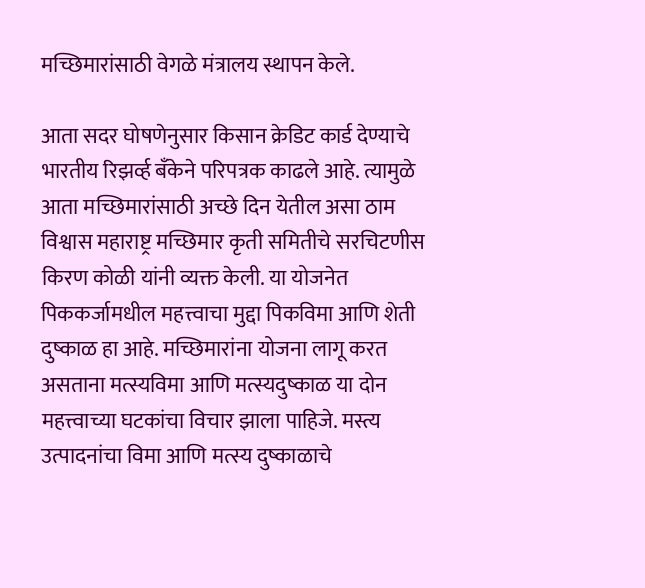मच्छिमारांसाठी वेगळे मंत्रालय स्थापन केले.

आता सदर घोषणेनुसार किसान क्रेडिट कार्ड देण्याचे भारतीय रिझर्व्ह बँकेने परिपत्रक काढले आहे. त्यामुळे आता मच्छिमारांसाठी अच्छे दिन येतील असा ठाम विश्वास महाराष्ट्र मच्छिमार कृती समितीचे सरचिटणीस किरण कोळी यांनी व्यक्त केली. या योजनेत पिककर्जामधील महत्त्वाचा मुद्दा पिकविमा आणि शेती दुष्काळ हा आहे. मच्छिमारांना योजना लागू करत असताना मत्स्यविमा आणि मत्स्यदुष्काळ या दोन महत्त्वाच्या घटकांचा विचार झाला पाहिजे. मस्त्य उत्पादनांचा विमा आणि मत्स्य दुष्काळाचे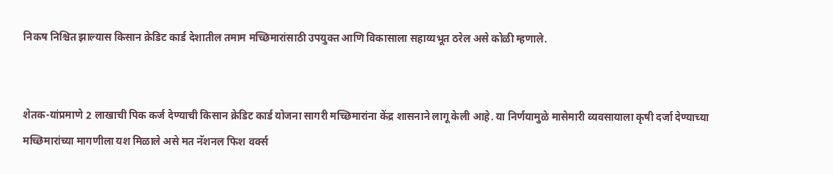निकष निश्चित झाल्यास किसान क्रेडिट कार्ड देशातील तमाम मच्छिमारांसाठी उपयुक्त आणि विकासाला सहाय्यभूत ठरेल असे कोळी म्हणाले.


शेतक-यांप्रमाणे 2 लाखाची पिक कर्ज देण्याची किसान क्रेडिट कार्ड योजना सागरी मच्छिमारांना केंद्र शासनाने लागू केली आहे. या निर्णयामुळे मासेमारी व्यवसायाला कृषी दर्जा देण्याच्या मच्छिमारांच्या मागणीला यश मिळाले असे मत नॅशनल फिश वर्क्स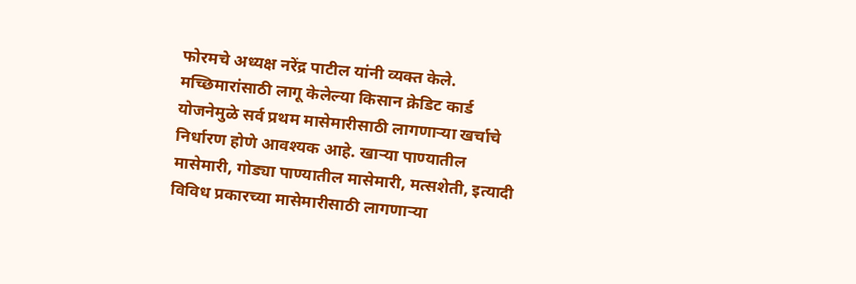फोरमचे अध्यक्ष नरेंद्र पाटील यांनी व्यक्त केले. मच्छिमारांसाठी लागू केलेल्या किसान क्रेडिट कार्ड योजनेमुळे सर्व प्रथम मासेमारीसाठी लागणाऱ्या खर्चाचे निर्धारण होणे आवश्यक आहे. खाऱ्या पाण्यातील मासेमारी, गोड्या पाण्यातील मासेमारी, मत्सशेती, इत्यादी विविध प्रकारच्या मासेमारीसाठी लागणाऱ्या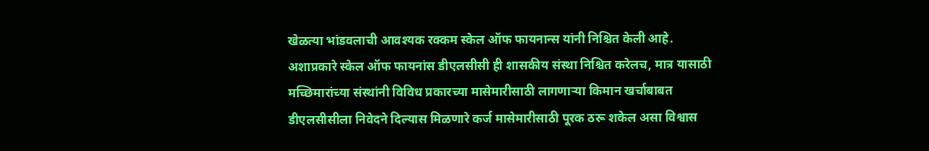खेळत्या भांडवलाची आवश्यक रक्कम स्केल ऑफ फायनान्स यांनी निश्चित केली आहे. अशाप्रकारे स्केल ऑफ फायनांस डीएलसीसी ही शासकीय संस्था निश्चित करेलच, मात्र यासाठी मच्छिमारांच्या संस्थांनी विविध प्रकारच्या मासेमारीसाठी लागणाऱ्या किमान खर्चाबाबत डीएलसीसीला निवेदने दिल्यास मिळणारे कर्ज मासेमारीसाठी पूरक ठरू शकेल असा विश्वास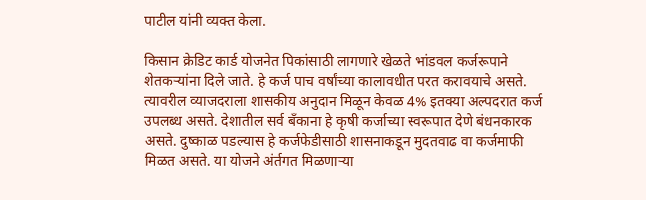पाटील यांनी व्यक्त केला.

किसान क्रेडिट कार्ड योजनेत पिकांसाठी लागणारे खेळते भांडवल कर्जरूपाने शेतकऱ्यांना दिले जाते. हे कर्ज पाच वर्षांच्या कालावधीत परत करावयाचे असते. त्यावरील व्याजदराला शासकीय अनुदान मिळून केवळ 4% इतक्या अल्पदरात कर्ज उपलब्ध असते. देशातील सर्व बँकाना हे कृषी कर्जाच्या स्वरूपात देणे बंधनकारक असते. दुष्काळ पडल्यास हे कर्जफेडीसाठी शासनाकडून मुदतवाढ वा कर्जमाफी मिळत असते. या योजने अंर्तगत मिळणाऱ्या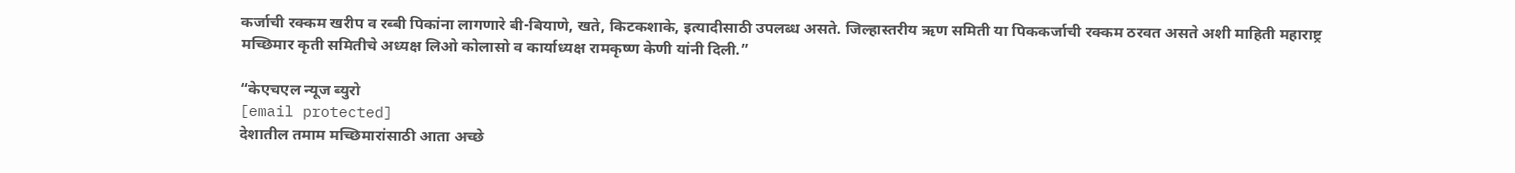कर्जाची रक्कम खरीप व रब्बी पिकांना लागणारे बी-बियाणे, खते, किटकशाके, इत्यादीसाठी उपलब्ध असते. जिल्हास्तरीय ऋण समिती या पिककर्जाची रक्कम ठरवत असते अशी माहिती महाराष्ट्र मच्छिमार कृती समितीचे अध्यक्ष लिओ कोलासो व कार्याध्यक्ष रामकृष्ण केणी यांनी दिली.”

“केएचएल न्यूज ब्युरो
[email protected]
देशातील तमाम मच्छिमारांसाठी आता अच्छे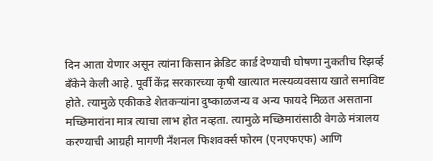दिन आता येणार असून त्यांना किसान क्रेडिट कार्ड देण्याची घोषणा नुकतीच रिझर्व्ह बँकेने केली आहे. पूर्वी केंद्र सरकारच्या कृषी खात्यात मत्स्यव्यवसाय खाते समाविष्ट होते. त्यामुळे एकीकडे शेतकऱ्यांना दुष्काळजन्य व अन्य फायदे मिळत असताना मच्छिमारांना मात्र त्याचा लाभ होत नव्हता. त्यामुळे मच्छिमारांसाठी वेगळे मंत्रालय करण्याची आग्रही मागणी नँशनल फिशवर्क्स फोरम (एनएफएफ) आणि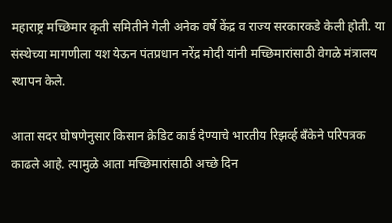महाराष्ट्र मच्छिमार कृती समितीने गेली अनेक वर्षे केंद्र व राज्य सरकारकडे केली होती. या संस्थेच्या मागणीला यश येऊन पंतप्रधान नरेंद्र मोदी यांनी मच्छिमारांसाठी वेगळे मंत्रालय स्थापन केले.

आता सदर घोषणेनुसार किसान क्रेडिट कार्ड देण्याचे भारतीय रिझर्व्ह बँकेने परिपत्रक काढले आहे. त्यामुळे आता मच्छिमारांसाठी अच्छे दिन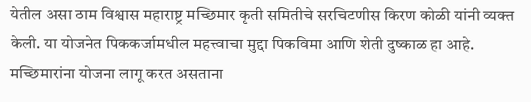येतील असा ठाम विश्वास महाराष्ट्र मच्छिमार कृती समितीचे सरचिटणीस किरण कोळी यांनी व्यक्त केली. या योजनेत पिककर्जामधील महत्त्वाचा मुद्दा पिकविमा आणि शेती दुष्काळ हा आहे. मच्छिमारांना योजना लागू करत असताना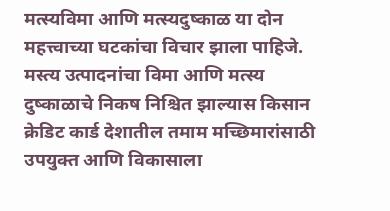मत्स्यविमा आणि मत्स्यदुष्काळ या दोन महत्त्वाच्या घटकांचा विचार झाला पाहिजे. मस्त्य उत्पादनांचा विमा आणि मत्स्य दुष्काळाचे निकष निश्चित झाल्यास किसान क्रेडिट कार्ड देशातील तमाम मच्छिमारांसाठी उपयुक्त आणि विकासाला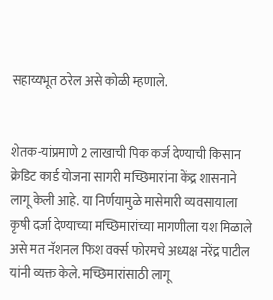सहाय्यभूत ठरेल असे कोळी म्हणाले.


शेतक-यांप्रमाणे 2 लाखाची पिक कर्ज देण्याची किसान क्रेडिट कार्ड योजना सागरी मच्छिमारांना केंद्र शासनाने लागू केली आहे. या निर्णयामुळे मासेमारी व्यवसायाला कृषी दर्जा देण्याच्या मच्छिमारांच्या मागणीला यश मिळाले असे मत नॅशनल फिश वर्क्स फोरमचे अध्यक्ष नरेंद्र पाटील यांनी व्यक्त केले. मच्छिमारांसाठी लागू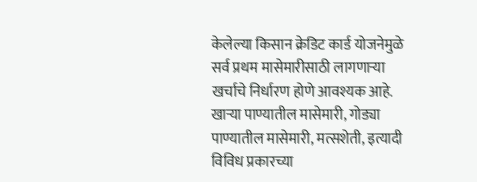केलेल्या किसान क्रेडिट कार्ड योजनेमुळे सर्व प्रथम मासेमारीसाठी लागणाऱ्या खर्चाचे निर्धारण होणे आवश्यक आहे. खाऱ्या पाण्यातील मासेमारी, गोड्या पाण्यातील मासेमारी, मत्सशेती, इत्यादी विविध प्रकारच्या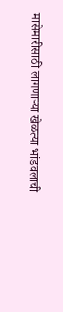मासेमारीसाठी लागणाऱ्या खेळत्या भांडवलाची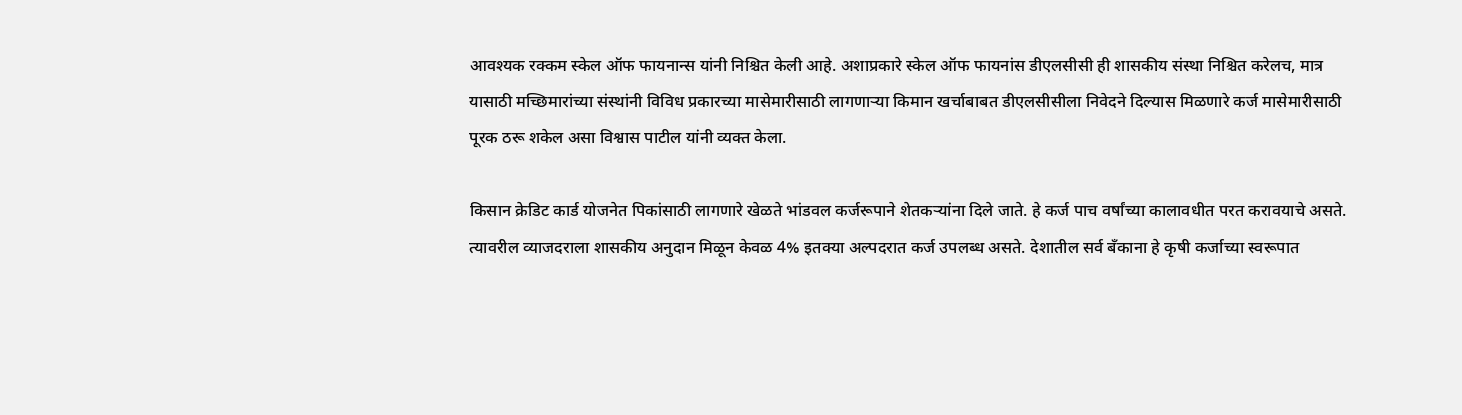आवश्यक रक्कम स्केल ऑफ फायनान्स यांनी निश्चित केली आहे. अशाप्रकारे स्केल ऑफ फायनांस डीएलसीसी ही शासकीय संस्था निश्चित करेलच, मात्र यासाठी मच्छिमारांच्या संस्थांनी विविध प्रकारच्या मासेमारीसाठी लागणाऱ्या किमान खर्चाबाबत डीएलसीसीला निवेदने दिल्यास मिळणारे कर्ज मासेमारीसाठी पूरक ठरू शकेल असा विश्वास पाटील यांनी व्यक्त केला.

किसान क्रेडिट कार्ड योजनेत पिकांसाठी लागणारे खेळते भांडवल कर्जरूपाने शेतकऱ्यांना दिले जाते. हे कर्ज पाच वर्षांच्या कालावधीत परत करावयाचे असते. त्यावरील व्याजदराला शासकीय अनुदान मिळून केवळ 4% इतक्या अल्पदरात कर्ज उपलब्ध असते. देशातील सर्व बँकाना हे कृषी कर्जाच्या स्वरूपात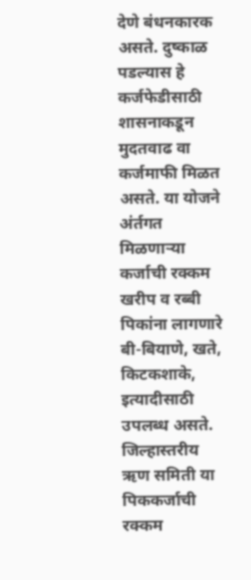देणे बंधनकारक असते. दुष्काळ पडल्यास हे कर्जफेडीसाठी शासनाकडून मुदतवाढ वा कर्जमाफी मिळत असते. या योजने अंर्तगत मिळणाऱ्या कर्जाची रक्कम खरीप व रब्बी पिकांना लागणारे बी-बियाणे, खते, किटकशाके, इत्यादीसाठी उपलब्ध असते. जिल्हास्तरीय ऋण समिती या पिककर्जाची रक्कम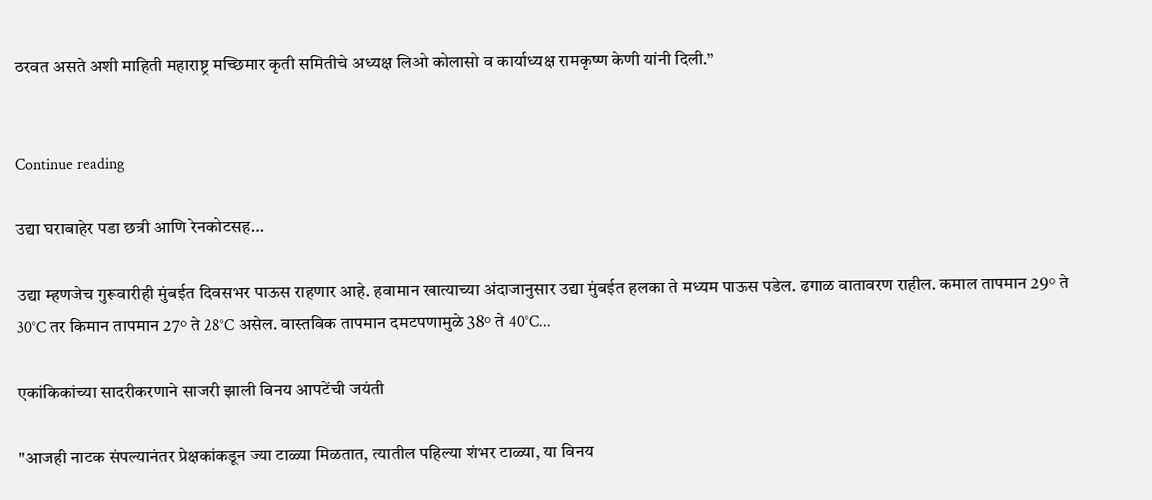ठरवत असते अशी माहिती महाराष्ट्र मच्छिमार कृती समितीचे अध्यक्ष लिओ कोलासो व कार्याध्यक्ष रामकृष्ण केणी यांनी दिली.”


Continue reading

उद्या घराबाहेर पडा छत्री आणि रेनकोटसह…

उद्या म्हणजेच गुरूवारीही मुंबईत दिवसभर पाऊस राहणार आहे. हवामान खात्याच्या अंदाजानुसार उद्या मुंबईत हलका ते मध्यम पाऊस पडेल. ढगाळ वातावरण राहील. कमाल तापमान 29° ते 30°C तर किमान तापमान 27° ते 28°C असेल. वास्तविक तापमान दमटपणामुळे 38° ते 40°C...

एकांकिकांच्या सादरीकरणाने साजरी झाली विनय आपटेंची जयंती

"आजही नाटक संपल्यानंतर प्रेक्षकांकडून ज्या टाळ्या मिळतात, त्यातील पहिल्या शंभर टाळ्या, या विनय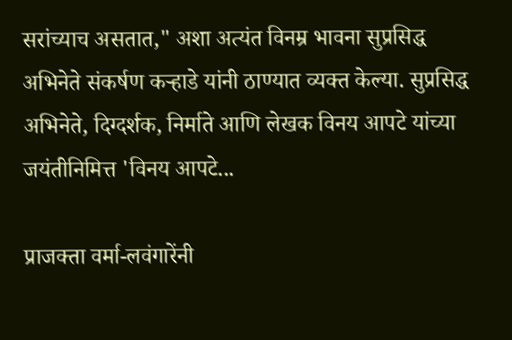सरांच्याच असतात," अशा अत्यंत विनम्र भावना सुप्रसिद्ध अभिनेते संकर्षण कऱ्हाडे यांनी ठाण्यात व्यक्त केल्या. सुप्रसिद्ध अभिनेते, दिग्दर्शक, निर्माते आणि लेखक विनय आपटे यांच्या जयंतीनिमित्त 'विनय आपटे...

प्राजक्ता वर्मा-लवंगारेंनी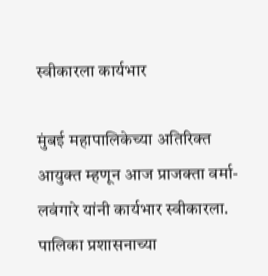स्वीकारला कार्यभार

मुंबई महापालिकेच्या अतिरिक्त आयुक्त म्हणून आज प्राजक्ता वर्मा-लवंगारे यांनी कार्यभार स्वीकारला. पालिका प्रशासनाच्या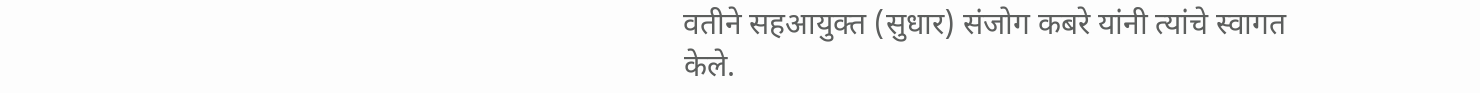वतीने सहआयुक्त (सुधार) संजोग कबरे यांनी त्यांचे स्वागत केले.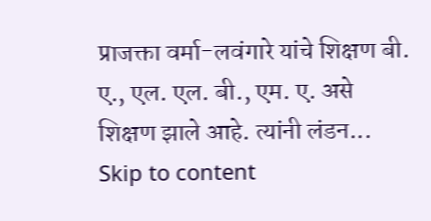प्राजक्ता वर्मा-लवंगारे यांचे शिक्षण बी. ए., एल. एल. बी., एम. ए. असे शिक्षण झाले आहे. त्यांनी लंडन...
Skip to content